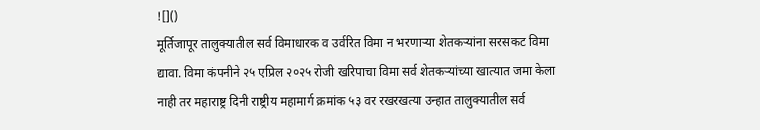![]()
मूर्तिजापूर तालुक्यातील सर्व विमाधारक व उर्वरित विमा न भरणाऱ्या शेतकऱ्यांना सरसकट विमा द्यावा. विमा कंपनीने २५ एप्रिल २०२५ रोजी खरिपाचा विमा सर्व शेतकऱ्यांच्या खात्यात जमा केला नाही तर महाराष्ट्र दिनी राष्ट्रीय महामार्ग क्रमांक ५३ वर रखरखत्या उन्हात तालुक्यातील सर्व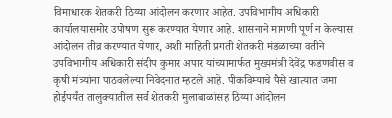विमाधारक शेतकरी ठिय्या आंदोलन करणार आहेत. उपविभागीय अधिकारी कार्यालयासमोर उपोषण सुरू करण्यात येणार आहे. शासनाने मागणी पूर्ण न केल्यास आंदोलन तीव्र करण्यात येणार, अशी माहिती प्रगती शेतकरी मंडळाच्या वतीने उपविभागीय अधिकारी संदीप कुमार अपार यांच्यामार्फत मुख्यमंत्री देवेंद्र फडणवीस व कृषी मंत्र्यांना पाठवलेल्या निवेदनात म्हटले आहे. पीकविम्याचे पैसे खात्यात जमा होईपर्यंत तालुक्यातील सर्व शेतकरी मुलाबाळांसह ठिय्या आंदोलन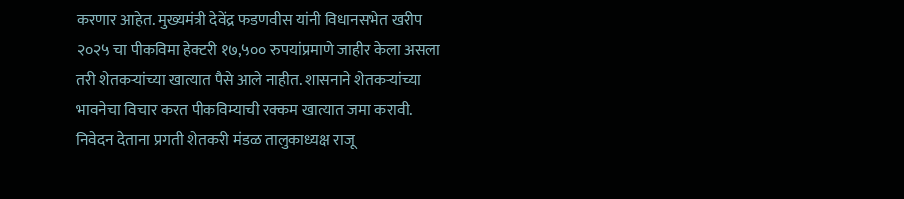करणार आहेत. मुख्यमंत्री देवेंद्र फडणवीस यांनी विधानसभेत खरीप २०२५ चा पीकविमा हेक्टरी १७,५०० रुपयांप्रमाणे जाहीर केला असला तरी शेतकऱ्यांच्या खात्यात पैसे आले नाहीत. शासनाने शेतकऱ्यांच्या भावनेचा विचार करत पीकविम्याची रक्कम खात्यात जमा करावी. निवेदन देताना प्रगती शेतकरी मंडळ तालुकाध्यक्ष राजू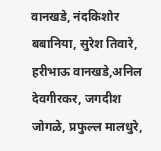वानखडे, नंदकिशोर बबानिया, सुरेश तिवारे, हरीभाऊ वानखडे,अनिल देवगीरकर, जगदीश जोगळे, प्रफुल्ल मालधुरे,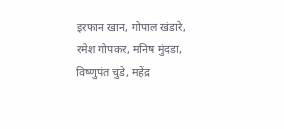इरफान खान, गोपाल खंडारे, रमेश गोपकर, मनिष मुंदडा, विष्णुपंत चुडे, महेंद्र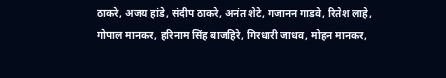ठाकरे, अजय हांडे, संदीप ठाकरे, अनंत शेटे, गजानन गाडवे, रितेश लाहे, गोपाल मानकर, हरिनाम सिंह बाजहिरे, गिरधारी जाधव, मोहन मानकर,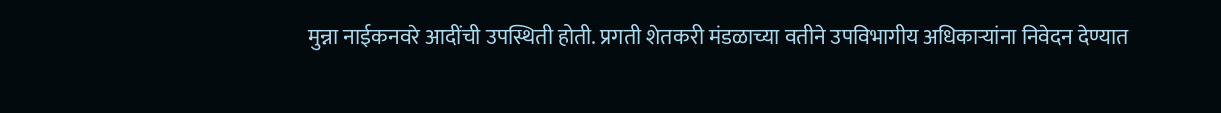मुन्ना नाईकनवरे आदींची उपस्थिती होती. प्रगती शेतकरी मंडळाच्या वतीने उपविभागीय अधिकाऱ्यांना निवेदन देण्यात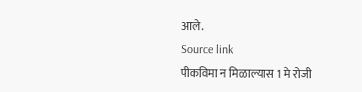आले.
Source link
पीकविमा न मिळाल्यास 1 मे रोजी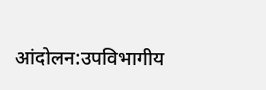आंदोलन:उपविभागीय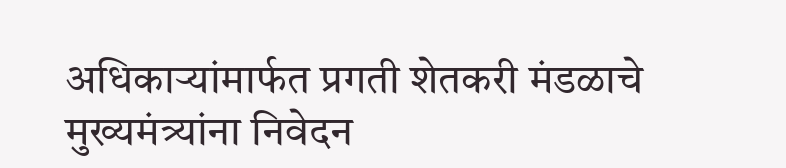अधिकाऱ्यांमार्फत प्रगती शेतकरी मंडळाचे मुख्यमंत्र्यांना निवेदन